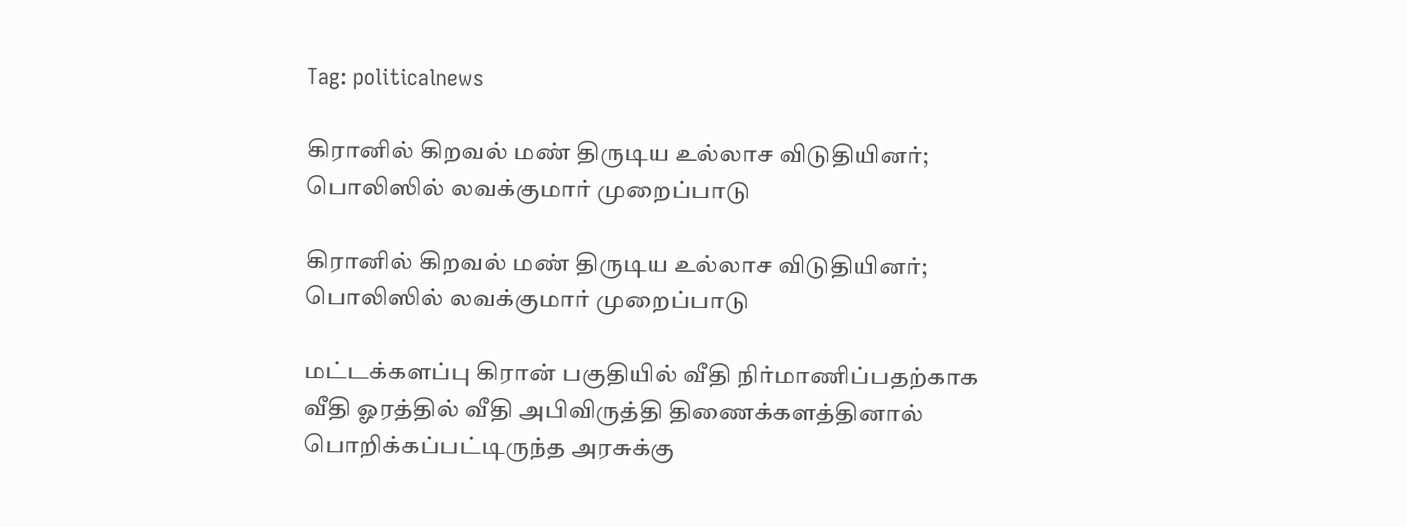Tag: politicalnews

கிரானில் கிறவல் மண் திருடிய உல்லாச விடுதியினர்; பொலிஸில் லவக்குமார் முறைப்பாடு

கிரானில் கிறவல் மண் திருடிய உல்லாச விடுதியினர்; பொலிஸில் லவக்குமார் முறைப்பாடு

மட்டக்களப்பு கிரான் பகுதியில் வீதி நிர்மாணிப்பதற்காக வீதி ஓரத்தில் வீதி அபிவிருத்தி திணைக்களத்தினால் பொறிக்கப்பட்டிருந்த அரசுக்கு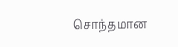சொந்தமான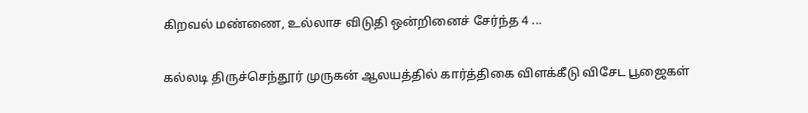கிறவல் மண்ணை, உல்லாச விடுதி ஒன்றினைச் சேர்ந்த 4 ...

கல்லடி திருச்செந்தூர் முருகன் ஆலயத்தில் கார்த்திகை விளக்கீடு விசேட பூஜைகள்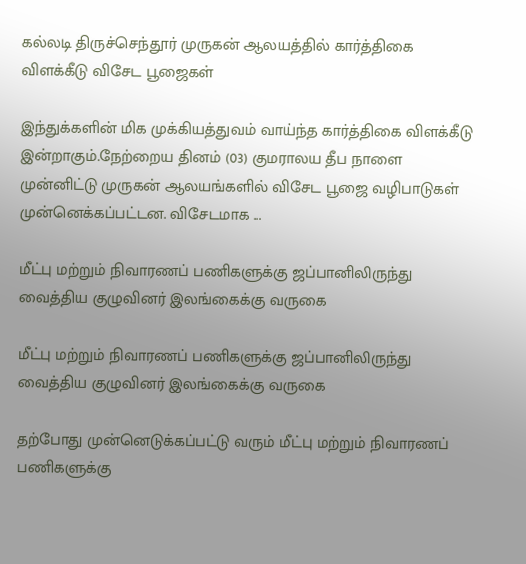கல்லடி திருச்செந்தூர் முருகன் ஆலயத்தில் கார்த்திகை விளக்கீடு விசேட பூஜைகள்

இந்துக்களின் மிக முக்கியத்துவம் வாய்ந்த கார்த்திகை விளக்கீடு இன்றாகும்.நேற்றைய தினம் (03) குமராலய தீப நாளை முன்னிட்டு முருகன் ஆலயங்களில் விசேட பூஜை வழிபாடுகள் முன்னெக்கப்பட்டன. விசேடமாக ...

மீட்பு மற்றும் நிவாரணப் பணிகளுக்கு ஜப்பானிலிருந்து வைத்திய குழுவினர் இலங்கைக்கு வருகை

மீட்பு மற்றும் நிவாரணப் பணிகளுக்கு ஜப்பானிலிருந்து வைத்திய குழுவினர் இலங்கைக்கு வருகை

தற்போது முன்னெடுக்கப்பட்டு வரும் மீட்பு மற்றும் நிவாரணப் பணிகளுக்கு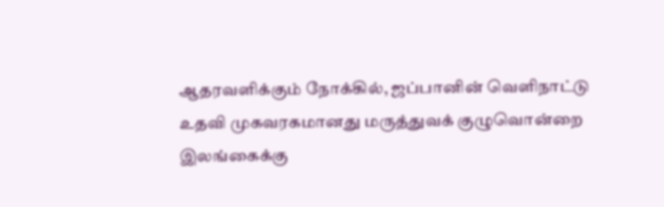ஆதரவளிக்கும் நோக்கில், ஜப்பானின் வெளிநாட்டு உதவி முகவரகமானது மருத்துவக் குழுவொன்றை இலங்கைக்கு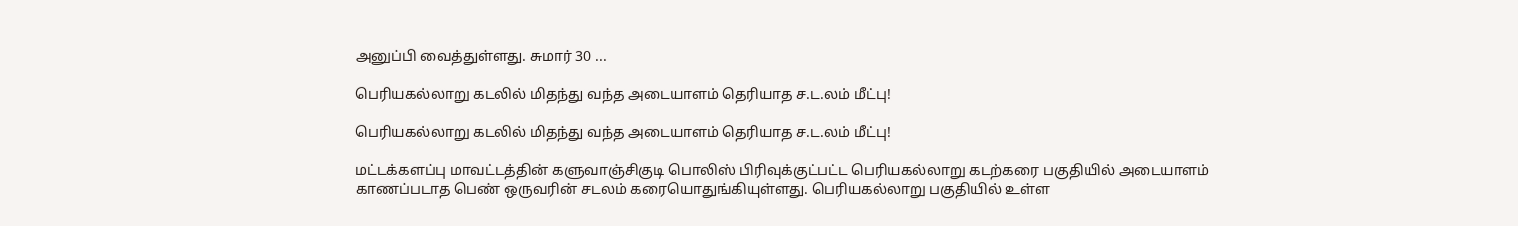அனுப்பி வைத்துள்ளது. சுமார் 30 ...

பெரியகல்லாறு கடலில் மிதந்து வந்த அடையாளம் தெரியாத ச.ட.லம் மீட்பு!

பெரியகல்லாறு கடலில் மிதந்து வந்த அடையாளம் தெரியாத ச.ட.லம் மீட்பு!

மட்டக்களப்பு மாவட்டத்தின் களுவாஞ்சிகுடி பொலிஸ் பிரிவுக்குட்பட்ட பெரியகல்லாறு கடற்கரை பகுதியில் அடையாளம் காணப்படாத பெண் ஒருவரின் சடலம் கரையொதுங்கியுள்ளது. பெரியகல்லாறு பகுதியில் உள்ள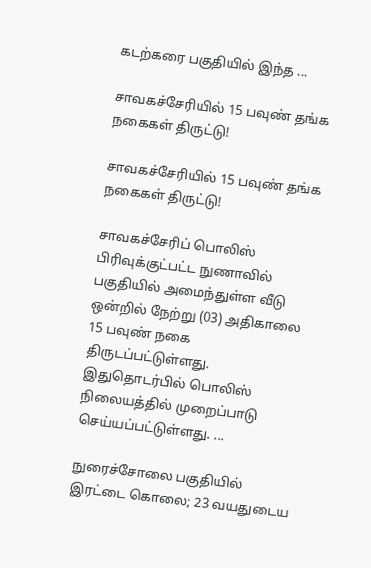கடற்கரை பகுதியில் இந்த ...

சாவகச்சேரியில் 15 பவுண் தங்க நகைகள் திருட்டு!

சாவகச்சேரியில் 15 பவுண் தங்க நகைகள் திருட்டு!

சாவகச்சேரிப் பொலிஸ் பிரிவுக்குட்பட்ட நுணாவில் பகுதியில் அமைந்துள்ள வீடு ஒன்றில் நேற்று (03) அதிகாலை 15 பவுண் நகை திருடப்பட்டுள்ளது. இதுதொடர்பில் பொலிஸ் நிலையத்தில் முறைப்பாடு செய்யப்பட்டுள்ளது. ...

நுரைச்சோலை பகுதியில் இரட்டை கொலை; 23 வயதுடைய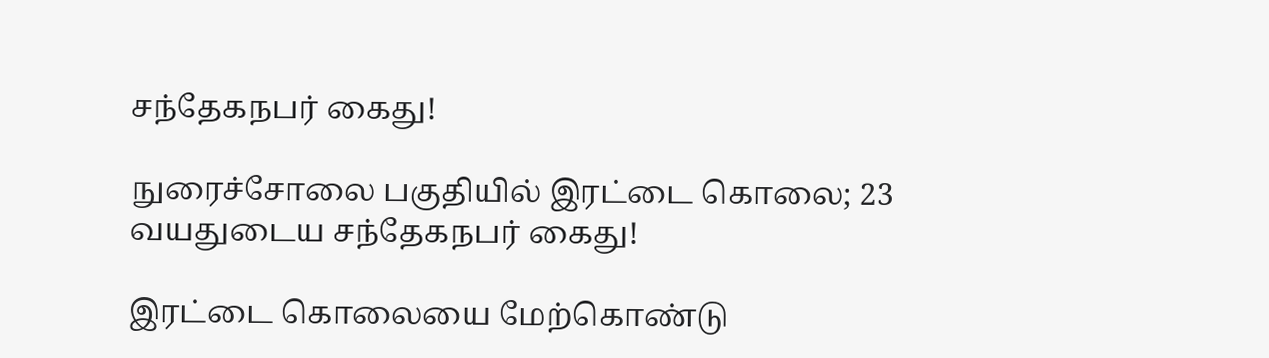சந்தேகநபர் கைது!

நுரைச்சோலை பகுதியில் இரட்டை கொலை; 23 வயதுடைய சந்தேகநபர் கைது!

இரட்டை கொலையை மேற்கொண்டு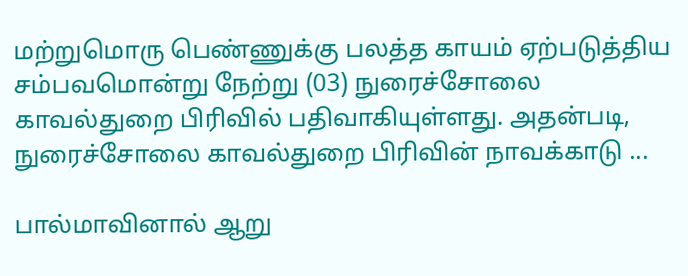மற்றுமொரு பெண்ணுக்கு பலத்த காயம் ஏற்படுத்திய சம்பவமொன்று நேற்று (03) நுரைச்சோலை காவல்துறை பிரிவில் பதிவாகியுள்ளது. அதன்படி, நுரைச்சோலை காவல்துறை பிரிவின் நாவக்காடு ...

பால்மாவினால் ஆறு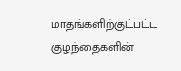மாதங்களிற்குட்பட்ட குழந்தைகளின்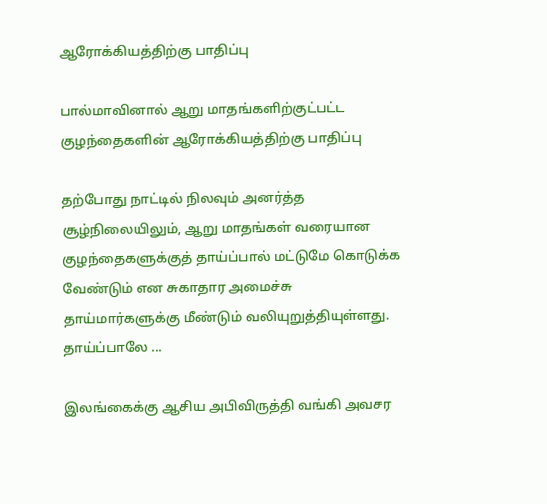ஆரோக்கியத்திற்கு பாதிப்பு

பால்மாவினால் ஆறு மாதங்களிற்குட்பட்ட குழந்தைகளின் ஆரோக்கியத்திற்கு பாதிப்பு

தற்போது நாட்டில் நிலவும் அனர்த்த சூழ்நிலையிலும், ஆறு மாதங்கள் வரையான குழந்தைகளுக்குத் தாய்ப்பால் மட்டுமே கொடுக்க வேண்டும் என சுகாதார அமைச்சு தாய்மார்களுக்கு மீண்டும் வலியுறுத்தியுள்ளது. தாய்ப்பாலே ...

இலங்கைக்கு ஆசிய அபிவிருத்தி வங்கி அவசர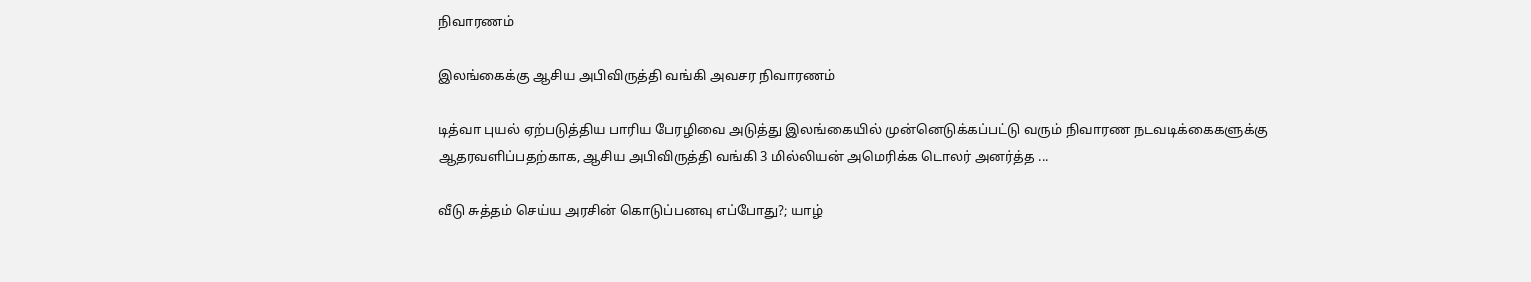நிவாரணம்

இலங்கைக்கு ஆசிய அபிவிருத்தி வங்கி அவசர நிவாரணம்

டித்வா புயல் ஏற்படுத்திய பாரிய பேரழிவை அடுத்து இலங்கையில் முன்னெடுக்கப்பட்டு வரும் நிவாரண நடவடிக்கைகளுக்கு ஆதரவளிப்பதற்காக, ஆசிய அபிவிருத்தி வங்கி 3 மில்லியன் அமெரிக்க டொலர் அனர்த்த ...

வீடு சுத்தம் செய்ய அரசின் கொடுப்பனவு எப்போது?; யாழ்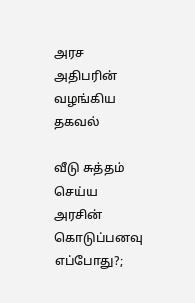அரச அதிபரின் வழங்கிய தகவல்

வீடு சுத்தம் செய்ய அரசின் கொடுப்பனவு எப்போது?;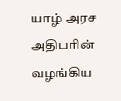யாழ் அரச அதிபரின் வழங்கிய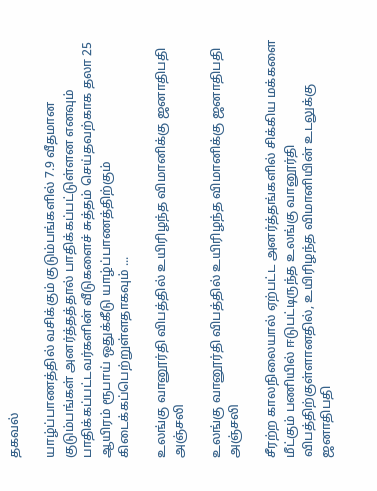தகவல்

யாழ்ப்பாணத்தில் வசிக்கும் குடும்பங்களில் 7.9 வீதமான குடும்பங்கள் அனர்த்தத்தால் பாதிக்கப்பட்டுள்ளன எனவும் பாதிக்கப்பட்டவர்களின் வீடுகளைச் சுத்தம் செய்தவற்காக தலா 25 ஆயிரம் ரூபாய் ஒதுக்கீடு யாழ்ப்பாணத்திற்கும் கிடைக்கப்பெற்றுள்ளதாகவும் ...

உலங்கு வானூர்தி விபத்தில் உயிரிழந்த விமானிக்கு ஜனாதிபதி அஞ்சலி

உலங்கு வானூர்தி விபத்தில் உயிரிழந்த விமானிக்கு ஜனாதிபதி அஞ்சலி

சீரற்ற காலநிலையால் ஏற்பட்ட அனர்த்தங்களில் சிக்கிய மக்களை மீட்கும் பணியில் ஈடுபட்டிருந்த உலங்கு வானூர்தி விபத்திற்குள்ளானதில், உயிரிழந்த விமானியின் உடலுக்கு ஜனாதிபதி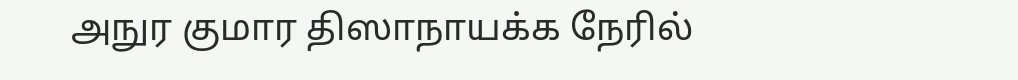அநுர குமார திஸாநாயக்க நேரில்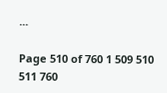...

Page 510 of 760 1 509 510 511 760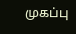முகப்பு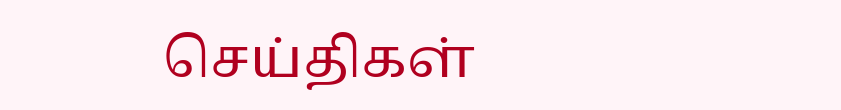செய்திகள்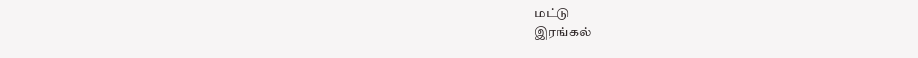மட்டு
இரங்கல்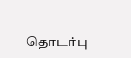தொடர்பு